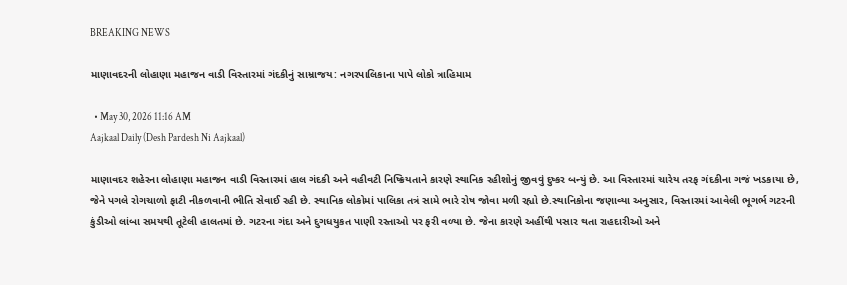BREAKING NEWS

માણાવદરની લોહાણા મહાજન વાડી વિસ્તારમાં ગંદકીનું સામ્રાજય: નગરપાલિકાના પાપે લોકો ત્રાહિમામ

  • May 30, 2026 11:16 AM
Aajkaal Daily (Desh Pardesh Ni Aajkaal)

માણાવદર શહેરના લોહાણા મહાજન વાડી વિસ્તારમાં હાલ ગંદકી અને વહીવટી નિષ્ક્રિયતાને કારણે સ્થાનિક રહીશોનું જીવવું દુષ્કર બન્યું છે. આ વિસ્તારમાં ચારેય તરફ ગંદકીના ગજં ખડકાયા છે, જેને પગલે રોગચાળો ફાટી નીકળવાની ભીતિ સેવાઈ રહી છે. સ્થાનિક લોકોમાં પાલિકા તત્રં સામે ભારે રોષ જોવા મળી રહ્યો છે.સ્થાનિકોના જણાવ્યા અનુસાર, વિસ્તારમાં આવેલી ભૂગર્ભ ગટરની કુંડીઓ લાંબા સમયથી તૂટેલી હાલતમાં છે. ગટરના ગંદા અને દુગધયુકત પાણી રસ્તાઓ પર ફરી વળ્યા છે. જેના કારણે અહીંથી પસાર થતા રાહદારીઓ અને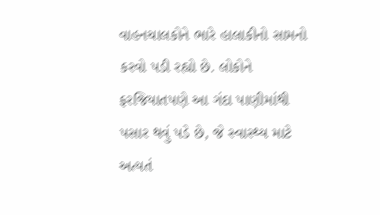વાહનચાલકોને ભારે હાલાકીનો સામનો કરવો પડી રહ્યો છે. લોકોને ફરજિયાતપણે આ ગંદા પાણીમાંથી પસાર થવું પડે છે, જે સ્વાસ્થ્ય માટે અત્યતં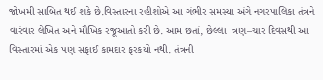જોખમી સાબિત થઈ શકે છે.વિસ્તારના રહીશોએ આ ગંભીર સમસ્યા અંગે નગરપાલિકા તંત્રને વારંવાર લેખિત અને મૌખિક રજૂઆતો કરી છે. આમ છતાં, છેલ્લા  ત્રણ–ચાર દિવસથી આ વિસ્તારમાં એક પણ સફાઈ કામદાર ફરકયો નથી. તંત્રની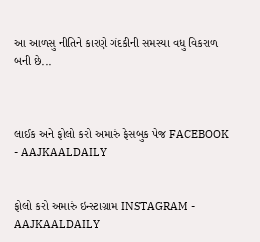આ આળસુ નીતિને કારણે ગંદકીની સમસ્યા વધુ વિકરાળ બની છે...



લાઈક અને ફોલો કરો અમારું ફેસબુક પેજ FACEBOOK - AAJKAALDAILY


ફોલો કરો અમારું ઇન્સ્ટાગ્રામ INSTAGRAM - AAJKAALDAILY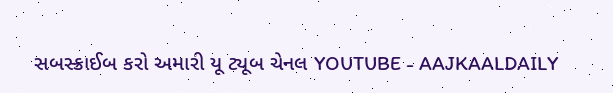સબસ્ક્રાઈબ કરો અમારી યૂ ટ્યૂબ ચેનલ YOUTUBE - AAJKAALDAILY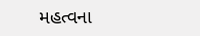મહત્વના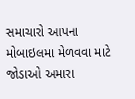સમાચારો આપના મોબાઇલમા મેળવવા માટે જોડાઓ અમારા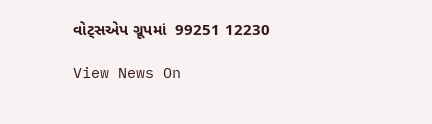વોટ્સએપ ગ્રૂપમાં  99251 12230

View News On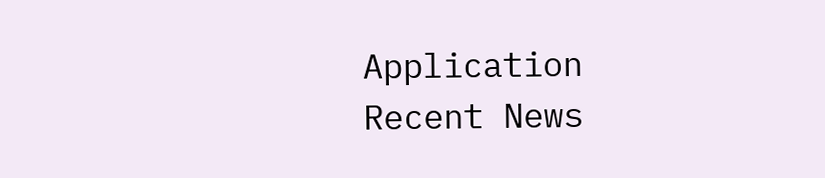Application
Recent News